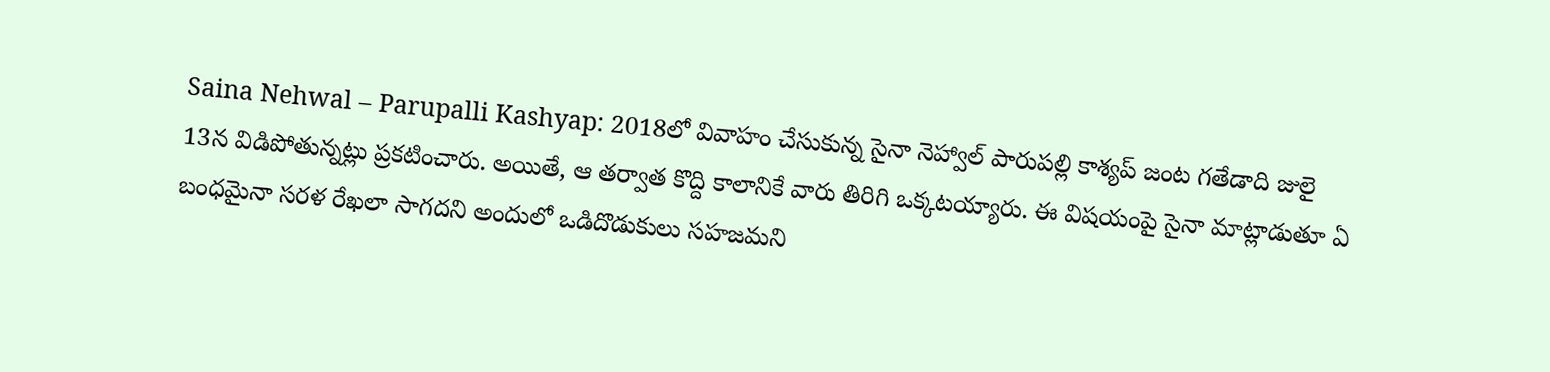Saina Nehwal – Parupalli Kashyap: 2018లో వివాహం చేసుకున్న సైనా నెహ్వాల్ పారుపల్లి కాశ్యప్ జంట గతేడాది జులై 13న విడిపోతున్నట్లు ప్రకటించారు. అయితే, ఆ తర్వాత కొద్ది కాలానికే వారు తిరిగి ఒక్కటయ్యారు. ఈ విషయంపై సైనా మాట్లాడుతూ ఏ బంధమైనా సరళ రేఖలా సాగదని అందులో ఒడిదొడుకులు సహజమని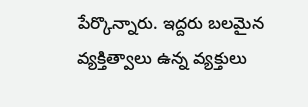పేర్కొన్నారు. ఇద్దరు బలమైన వ్యక్తిత్వాలు ఉన్న వ్యక్తులు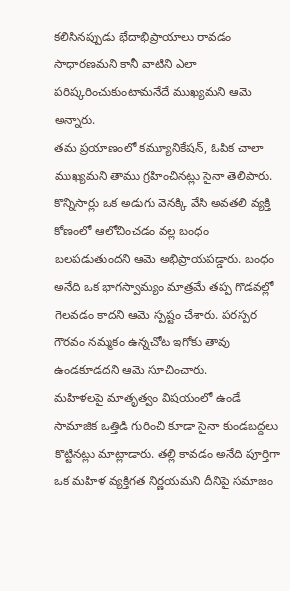కలిసినప్పుడు భేదాభిప్రాయాలు రావడం సాధారణమని కానీ వాటిని ఎలా పరిష్కరించుకుంటామనేదే ముఖ్యమని ఆమె అన్నారు.
తమ ప్రయాణంలో కమ్యూనికేషన్, ఓపిక చాలా ముఖ్యమని తాము గ్రహించినట్లు సైనా తెలిపారు. కొన్నిసార్లు ఒక అడుగు వెనక్కి వేసి అవతలి వ్యక్తి కోణంలో ఆలోచించడం వల్ల బంధం బలపడుతుందని ఆమె అభిప్రాయపడ్డారు. బంధం అనేది ఒక భాగస్వామ్యం మాత్రమే తప్ప గొడవల్లో గెలవడం కాదని ఆమె స్పష్టం చేశారు. పరస్పర గౌరవం నమ్మకం ఉన్నచోట ఇగోకు తావు ఉండకూడదని ఆమె సూచించారు.
మహిళలపై మాతృత్వం విషయంలో ఉండే సామాజిక ఒత్తిడి గురించి కూడా సైనా కుండబద్దలు కొట్టినట్లు మాట్లాడారు. తల్లి కావడం అనేది పూర్తిగా ఒక మహిళ వ్యక్తిగత నిర్ణయమని దీనిపై సమాజం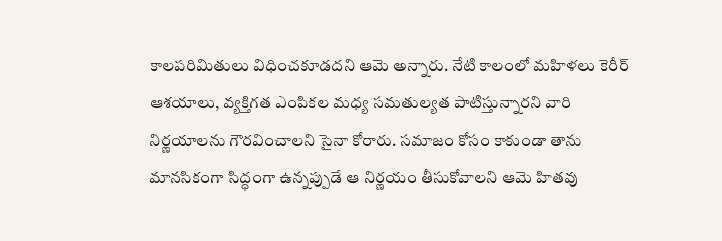కాలపరిమితులు విధించకూడదని ఆమె అన్నారు. నేటి కాలంలో మహిళలు కెరీర్ ఆశయాలు, వ్యక్తిగత ఎంపికల మధ్య సమతుల్యత పాటిస్తున్నారని వారి నిర్ణయాలను గౌరవించాలని సైనా కోరారు. సమాజం కోసం కాకుండా తాను మానసికంగా సిద్ధంగా ఉన్నప్పుడే ఆ నిర్ణయం తీసుకోవాలని ఆమె హితవు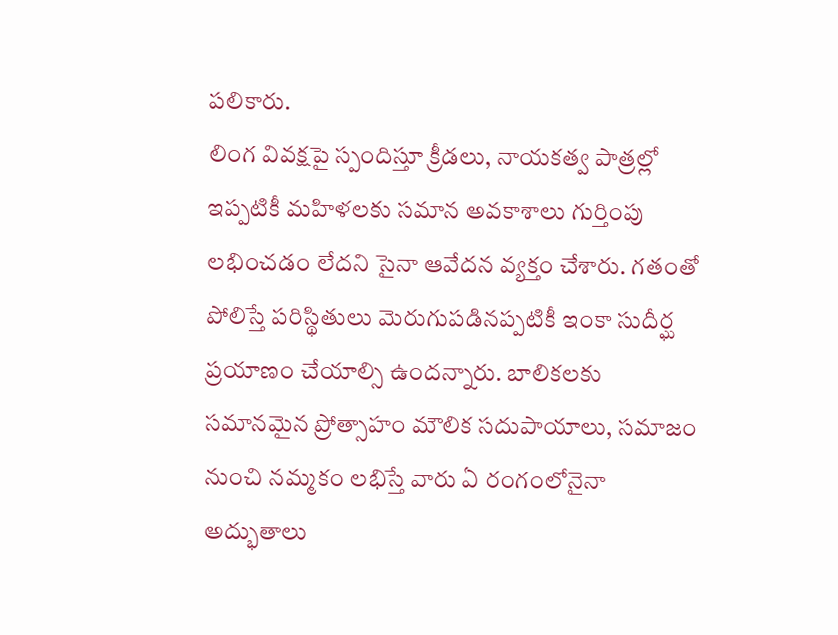పలికారు.
లింగ వివక్షపై స్పందిస్తూ క్రీడలు, నాయకత్వ పాత్రల్లో ఇప్పటికీ మహిళలకు సమాన అవకాశాలు గుర్తింపు లభించడం లేదని సైనా ఆవేదన వ్యక్తం చేశారు. గతంతో పోలిస్తే పరిస్థితులు మెరుగుపడినప్పటికీ ఇంకా సుదీర్ఘ ప్రయాణం చేయాల్సి ఉందన్నారు. బాలికలకు సమానమైన ప్రోత్సాహం మౌలిక సదుపాయాలు, సమాజం నుంచి నమ్మకం లభిస్తే వారు ఏ రంగంలోనైనా అద్భుతాలు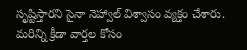సృష్టిస్తారని సైనా నెహ్వాల్ విశ్వాసం వ్యక్తం చేశారు.
మరిన్ని క్రీడా వార్తల కోసం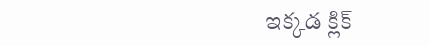ఇక్కడ క్లిక్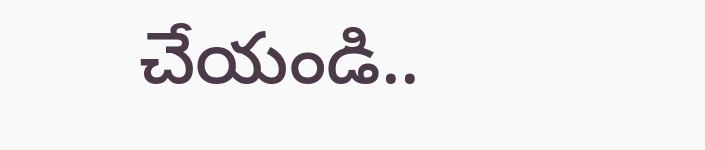చేయండి..